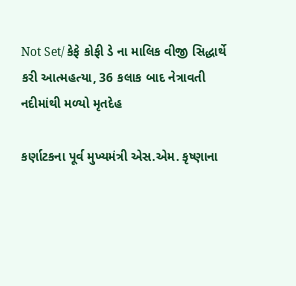Not Set/ કેફે કોફી ડે ના માલિક વીજી સિદ્ધાર્થે કરી આત્મહત્યા, 36 કલાક બાદ નેત્રાવતી નદીમાંથી મળ્યો મૃતદેહ

કર્ણાટકના પૂર્વ મુખ્યમંત્રી એસ.એમ. કૃષ્ણાના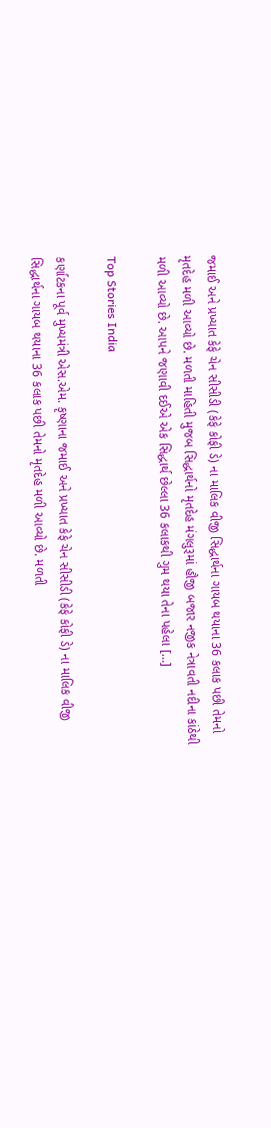જમાઈ અને પ્રખ્યાત કેફે ચેન સીસીડી (કેફે કોફી ડે) ના માલિક વીજી સિદ્ધાર્થના ગાયબ થયાના 36 કલાક પછી તેમનો મૃતદેહ મળી આવ્યો છે. મળતી માહિતી મુજબ સિદ્ધાર્થનો મૃતદેહ મંગલુરૂમાં હૌજી બજાર નજીક નેત્રાવતી નદીના કાંઠેથી મળી આવ્યો છે. આપને જણાવી દઈએ એક સિદ્ધાર્થ છેલ્લા 36 કલાકથી ગુમ થયા તેના પહેલા […]

Top Stories India

કર્ણાટકના પૂર્વ મુખ્યમંત્રી એસ.એમ. કૃષ્ણાના જમાઈ અને પ્રખ્યાત કેફે ચેન સીસીડી (કેફે કોફી ડે) ના માલિક વીજી સિદ્ધાર્થના ગાયબ થયાના 36 કલાક પછી તેમનો મૃતદેહ મળી આવ્યો છે. મળતી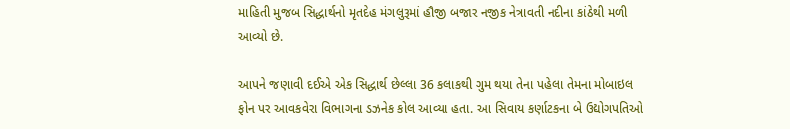માહિતી મુજબ સિદ્ધાર્થનો મૃતદેહ મંગલુરૂમાં હૌજી બજાર નજીક નેત્રાવતી નદીના કાંઠેથી મળી આવ્યો છે.

આપને જણાવી દઈએ એક સિદ્ધાર્થ છેલ્લા 36 કલાકથી ગુમ થયા તેના પહેલા તેમના મોબાઇલ ફોન પર આવકવેરા વિભાગના ડઝનેક કોલ આવ્યા હતા. આ સિવાય કર્ણાટકના બે ઉદ્યોગપતિઓ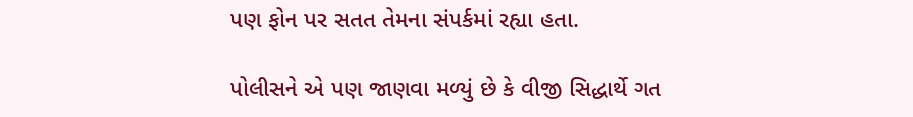પણ ફોન પર સતત તેમના સંપર્કમાં રહ્યા હતા.

પોલીસને એ પણ જાણવા મળ્યું છે કે વીજી સિદ્ધાર્થે ગત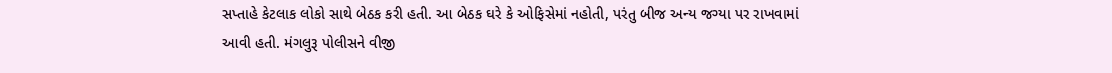સપ્તાહે કેટલાક લોકો સાથે બેઠક કરી હતી. આ બેઠક ઘરે કે ઓફિસેમાં નહોતી, પરંતુ બીજ અન્ય જગ્યા પર રાખવામાં આવી હતી. મંગલુરૂ પોલીસને વીજી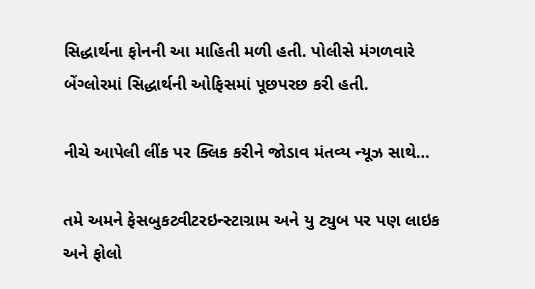સિદ્ધાર્થના ફોનની આ માહિતી મળી હતી. પોલીસે મંગળવારે બેંગ્લોરમાં સિદ્ધાર્થની ઓફિસમાં પૂછપરછ કરી હતી.

નીચે આપેલી લીંક પર ક્લિક કરીને જોડાવ મંતવ્ય ન્યૂઝ સાથે…

તમે અમને ફેસબુકટ્વીટરઇન્સ્ટાગ્રામ અને યુ ટ્યુબ પર પણ લાઇક અને ફોલો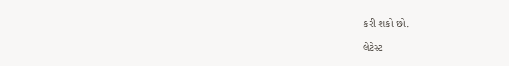કરી શકો છો.

લેટેસ્ટ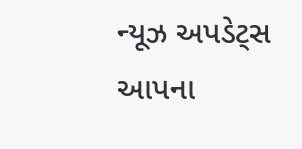ન્યૂઝ અપડેટ્સ આપના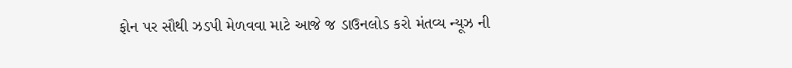ફોન પર સૌથી ઝડપી મેળવવા માટે આજે જ ડાઉનલોડ કરો મંતવ્ય ન્યૂઝ ની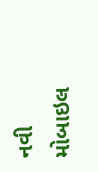નવી મોબાઇલ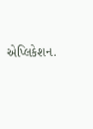એપ્લિકેશન.